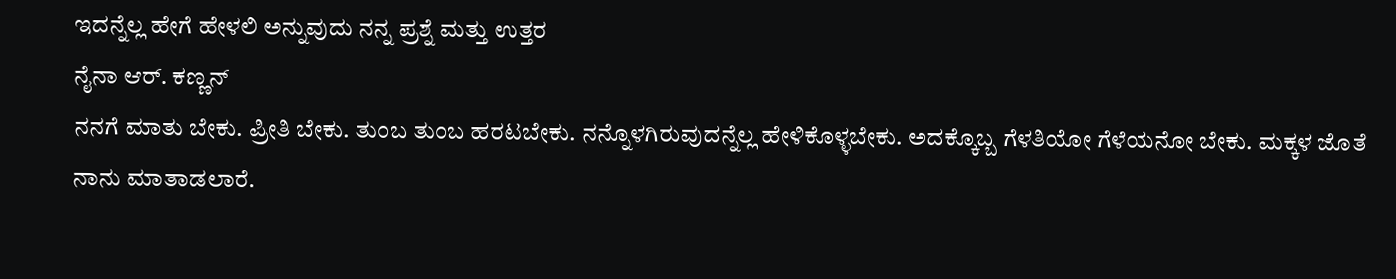ಇದನ್ನೆಲ್ಲ ಹೇಗೆ ಹೇಳಲಿ ಅನ್ನುವುದು ನನ್ನ ಪ್ರಶ್ನೆ ಮತ್ತು ಉತ್ತರ
ನೈನಾ ಆರ್. ಕಣ್ಣನ್
ನನಗೆ ಮಾತು ಬೇಕು. ಪ್ರೀತಿ ಬೇಕು. ತುಂಬ ತುಂಬ ಹರಟಬೇಕು. ನನ್ನೊಳಗಿರುವುದನ್ನೆಲ್ಲ ಹೇಳಿಕೊಳ್ಳಬೇಕು. ಅದಕ್ಕೊಬ್ಬ ಗೆಳತಿಯೋ ಗೆಳೆಯನೋ ಬೇಕು. ಮಕ್ಕಳ ಜೊತೆ ನಾನು ಮಾತಾಡಲಾರೆ.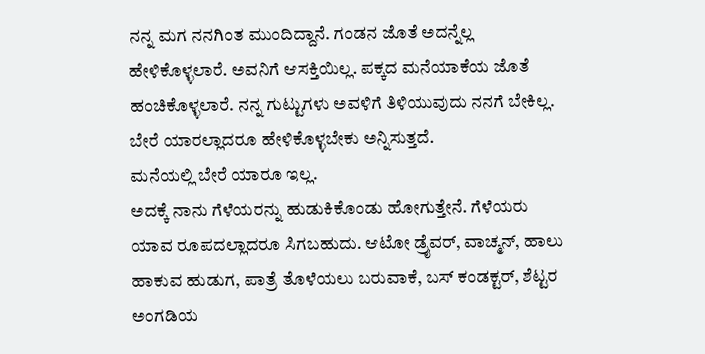ನನ್ನ ಮಗ ನನಗಿಂತ ಮುಂದಿದ್ದಾನೆ. ಗಂಡನ ಜೊತೆ ಅದನ್ನೆಲ್ಲ ಹೇಳಿಕೊಳ್ಳಲಾರೆ. ಅವನಿಗೆ ಆಸಕ್ತಿಯಿಲ್ಲ. ಪಕ್ಕದ ಮನೆಯಾಕೆಯ ಜೊತೆ ಹಂಚಿಕೊಳ್ಳಲಾರೆ. ನನ್ನ ಗುಟ್ಟುಗಳು ಅವಳಿಗೆ ತಿಳಿಯುವುದು ನನಗೆ ಬೇಕಿಲ್ಲ. ಬೇರೆ ಯಾರಲ್ಲಾದರೂ ಹೇಳಿಕೊಳ್ಳಬೇಕು ಅನ್ನಿಸುತ್ತದೆ.
ಮನೆಯಲ್ಲಿ ಬೇರೆ ಯಾರೂ ಇಲ್ಲ.
ಅದಕ್ಕೆ ನಾನು ಗೆಳೆಯರನ್ನು ಹುಡುಕಿಕೊಂಡು ಹೋಗುತ್ತೇನೆ. ಗೆಳೆಯರು ಯಾವ ರೂಪದಲ್ಲಾದರೂ ಸಿಗಬಹುದು. ಆಟೋ ಡ್ರೈವರ್, ವಾಚ್ಮನ್, ಹಾಲು ಹಾಕುವ ಹುಡುಗ, ಪಾತ್ರೆ ತೊಳೆಯಲು ಬರುವಾಕೆ, ಬಸ್ ಕಂಡಕ್ಟರ್, ಶೆಟ್ಟರ ಅಂಗಡಿಯ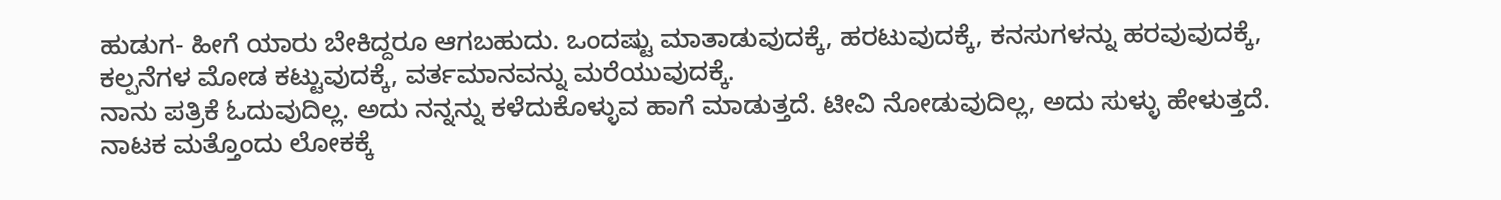ಹುಡುಗ- ಹೀಗೆ ಯಾರು ಬೇಕಿದ್ದರೂ ಆಗಬಹುದು. ಒಂದಷ್ಟು ಮಾತಾಡುವುದಕ್ಕೆ, ಹರಟುವುದಕ್ಕೆ, ಕನಸುಗಳನ್ನು ಹರವುವುದಕ್ಕೆ, ಕಲ್ಪನೆಗಳ ಮೋಡ ಕಟ್ಟುವುದಕ್ಕೆ, ವರ್ತಮಾನವನ್ನು ಮರೆಯುವುದಕ್ಕೆ.
ನಾನು ಪತ್ರಿಕೆ ಓದುವುದಿಲ್ಲ. ಅದು ನನ್ನನ್ನು ಕಳೆದುಕೊಳ್ಳುವ ಹಾಗೆ ಮಾಡುತ್ತದೆ. ಟೀವಿ ನೋಡುವುದಿಲ್ಲ, ಅದು ಸುಳ್ಳು ಹೇಳುತ್ತದೆ. ನಾಟಕ ಮತ್ತೊಂದು ಲೋಕಕ್ಕೆ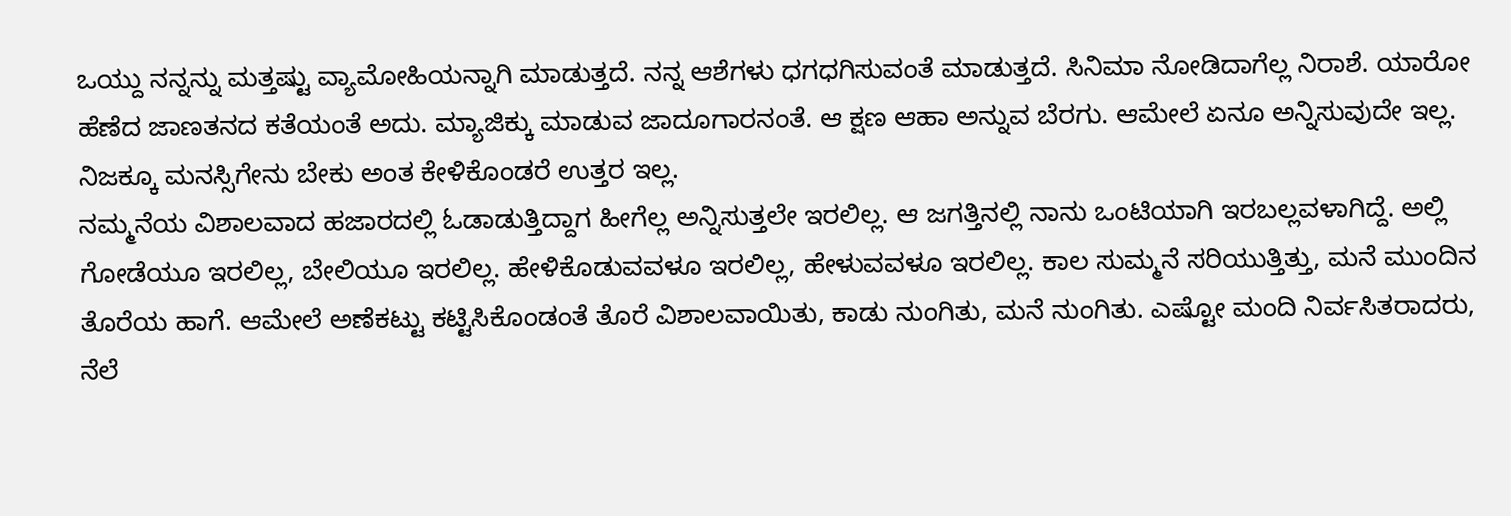ಒಯ್ದು ನನ್ನನ್ನು ಮತ್ತಷ್ಟು ವ್ಯಾಮೋಹಿಯನ್ನಾಗಿ ಮಾಡುತ್ತದೆ. ನನ್ನ ಆಶೆಗಳು ಧಗಧಗಿಸುವಂತೆ ಮಾಡುತ್ತದೆ. ಸಿನಿಮಾ ನೋಡಿದಾಗೆಲ್ಲ ನಿರಾಶೆ. ಯಾರೋ ಹೆಣೆದ ಜಾಣತನದ ಕತೆಯಂತೆ ಅದು. ಮ್ಯಾಜಿಕ್ಕು ಮಾಡುವ ಜಾದೂಗಾರನಂತೆ. ಆ ಕ್ಷಣ ಆಹಾ ಅನ್ನುವ ಬೆರಗು. ಆಮೇಲೆ ಏನೂ ಅನ್ನಿಸುವುದೇ ಇಲ್ಲ. ನಿಜಕ್ಕೂ ಮನಸ್ಸಿಗೇನು ಬೇಕು ಅಂತ ಕೇಳಿಕೊಂಡರೆ ಉತ್ತರ ಇಲ್ಲ.
ನಮ್ಮನೆಯ ವಿಶಾಲವಾದ ಹಜಾರದಲ್ಲಿ ಓಡಾಡುತ್ತಿದ್ದಾಗ ಹೀಗೆಲ್ಲ ಅನ್ನಿಸುತ್ತಲೇ ಇರಲಿಲ್ಲ. ಆ ಜಗತ್ತಿನಲ್ಲಿ ನಾನು ಒಂಟಿಯಾಗಿ ಇರಬಲ್ಲವಳಾಗಿದ್ದೆ. ಅಲ್ಲಿ ಗೋಡೆಯೂ ಇರಲಿಲ್ಲ, ಬೇಲಿಯೂ ಇರಲಿಲ್ಲ. ಹೇಳಿಕೊಡುವವಳೂ ಇರಲಿಲ್ಲ, ಹೇಳುವವಳೂ ಇರಲಿಲ್ಲ. ಕಾಲ ಸುಮ್ಮನೆ ಸರಿಯುತ್ತಿತ್ತು, ಮನೆ ಮುಂದಿನ ತೊರೆಯ ಹಾಗೆ. ಆಮೇಲೆ ಅಣೆಕಟ್ಟು ಕಟ್ಟಿಸಿಕೊಂಡಂತೆ ತೊರೆ ವಿಶಾಲವಾಯಿತು, ಕಾಡು ನುಂಗಿತು, ಮನೆ ನುಂಗಿತು. ಎಷ್ಟೋ ಮಂದಿ ನಿರ್ವಸಿತರಾದರು, ನೆಲೆ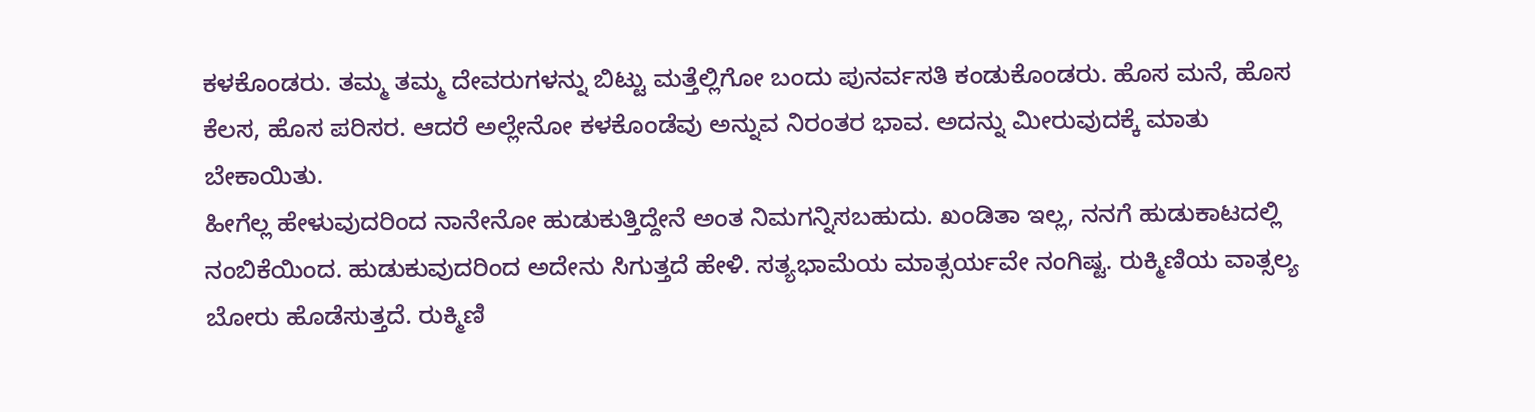ಕಳಕೊಂಡರು. ತಮ್ಮ ತಮ್ಮ ದೇವರುಗಳನ್ನು ಬಿಟ್ಟು ಮತ್ತೆಲ್ಲಿಗೋ ಬಂದು ಪುನರ್ವಸತಿ ಕಂಡುಕೊಂಡರು. ಹೊಸ ಮನೆ, ಹೊಸ ಕೆಲಸ, ಹೊಸ ಪರಿಸರ. ಆದರೆ ಅಲ್ಲೇನೋ ಕಳಕೊಂಡೆವು ಅನ್ನುವ ನಿರಂತರ ಭಾವ. ಅದನ್ನು ಮೀರುವುದಕ್ಕೆ ಮಾತು ಬೇಕಾಯಿತು.
ಹೀಗೆಲ್ಲ ಹೇಳುವುದರಿಂದ ನಾನೇನೋ ಹುಡುಕುತ್ತಿದ್ದೇನೆ ಅಂತ ನಿಮಗನ್ನಿಸಬಹುದು. ಖಂಡಿತಾ ಇಲ್ಲ, ನನಗೆ ಹುಡುಕಾಟದಲ್ಲಿ ನಂಬಿಕೆಯಿಂದ. ಹುಡುಕುವುದರಿಂದ ಅದೇನು ಸಿಗುತ್ತದೆ ಹೇಳಿ. ಸತ್ಯಭಾಮೆಯ ಮಾತ್ಸರ್ಯವೇ ನಂಗಿಷ್ಟ. ರುಕ್ಮಿಣಿಯ ವಾತ್ಸಲ್ಯ ಬೋರು ಹೊಡೆಸುತ್ತದೆ. ರುಕ್ಮಿಣಿ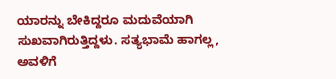ಯಾರನ್ನು ಬೇಕಿದ್ದರೂ ಮದುವೆಯಾಗಿ ಸುಖವಾಗಿರುತ್ತಿದ್ದಳು. ಸತ್ಯಭಾಮೆ ಹಾಗಲ್ಲ, ಅವಳಿಗೆ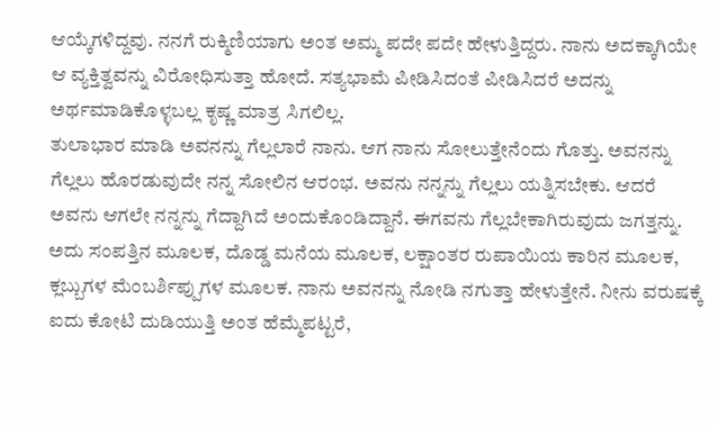ಆಯ್ಕೆಗಳಿದ್ದವು. ನನಗೆ ರುಕ್ಮಿಣಿಯಾಗು ಅಂತ ಅಮ್ಮ ಪದೇ ಪದೇ ಹೇಳುತ್ತಿದ್ದರು. ನಾನು ಅದಕ್ಕಾಗಿಯೇ ಆ ವ್ಯಕ್ತಿತ್ವವನ್ನು ವಿರೋಧಿಸುತ್ತಾ ಹೋದೆ. ಸತ್ಯಭಾಮೆ ಪೀಡಿಸಿದಂತೆ ಪೀಡಿಸಿದರೆ ಅದನ್ನು ಅರ್ಥಮಾಡಿಕೊಳ್ಳಬಲ್ಲ ಕೃಷ್ಣ ಮಾತ್ರ ಸಿಗಲಿಲ್ಲ.
ತುಲಾಭಾರ ಮಾಡಿ ಅವನನ್ನು ಗೆಲ್ಲಲಾರೆ ನಾನು. ಆಗ ನಾನು ಸೋಲುತ್ತೇನೆಂದು ಗೊತ್ತು. ಅವನನ್ನು ಗೆಲ್ಲಲು ಹೊರಡುವುದೇ ನನ್ನ ಸೋಲಿನ ಆರಂಭ. ಅವನು ನನ್ನನ್ನು ಗೆಲ್ಲಲು ಯತ್ನಿಸಬೇಕು. ಆದರೆ ಅವನು ಆಗಲೇ ನನ್ನನ್ನು ಗೆದ್ದಾಗಿದೆ ಅಂದುಕೊಂಡಿದ್ದಾನೆ. ಈಗವನು ಗೆಲ್ಲಬೇಕಾಗಿರುವುದು ಜಗತ್ತನ್ನು. ಅದು ಸಂಪತ್ತಿನ ಮೂಲಕ, ದೊಡ್ಡ ಮನೆಯ ಮೂಲಕ, ಲಕ್ಷಾಂತರ ರುಪಾಯಿಯ ಕಾರಿನ ಮೂಲಕ, ಕ್ಲಬ್ಬುಗಳ ಮೆಂಬರ್ಶಿಪ್ಪುಗಳ ಮೂಲಕ. ನಾನು ಅವನನ್ನು ನೋಡಿ ನಗುತ್ತಾ ಹೇಳುತ್ತೇನೆ. ನೀನು ವರುಷಕ್ಕೆ ಐದು ಕೋಟಿ ದುಡಿಯುತ್ತಿ ಅಂತ ಹೆಮ್ಮೆಪಟ್ಟರೆ,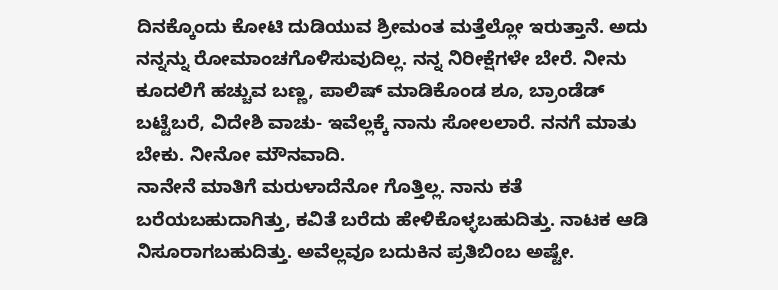ದಿನಕ್ಕೊಂದು ಕೋಟಿ ದುಡಿಯುವ ಶ್ರೀಮಂತ ಮತ್ತೆಲ್ಲೋ ಇರುತ್ತಾನೆ. ಅದು ನನ್ನನ್ನು ರೋಮಾಂಚಗೊಳಿಸುವುದಿಲ್ಲ. ನನ್ನ ನಿರೀಕ್ಷೆಗಳೇ ಬೇರೆ. ನೀನು ಕೂದಲಿಗೆ ಹಚ್ಚುವ ಬಣ್ಣ, ಪಾಲಿಷ್ ಮಾಡಿಕೊಂಡ ಶೂ, ಬ್ರಾಂಡೆಡ್ ಬಟ್ಟೆಬರೆ, ವಿದೇಶಿ ವಾಚು- ಇವೆಲ್ಲಕ್ಕೆ ನಾನು ಸೋಲಲಾರೆ. ನನಗೆ ಮಾತು ಬೇಕು. ನೀನೋ ಮೌನವಾದಿ.
ನಾನೇನೆ ಮಾತಿಗೆ ಮರುಳಾದೆನೋ ಗೊತ್ತಿಲ್ಲ. ನಾನು ಕತೆ ಬರೆಯಬಹುದಾಗಿತ್ತು, ಕವಿತೆ ಬರೆದು ಹೇಳಿಕೊಳ್ಳಬಹುದಿತ್ತು. ನಾಟಕ ಆಡಿ ನಿಸೂರಾಗಬಹುದಿತ್ತು. ಅವೆಲ್ಲವೂ ಬದುಕಿನ ಪ್ರತಿಬಿಂಬ ಅಷ್ಟೇ.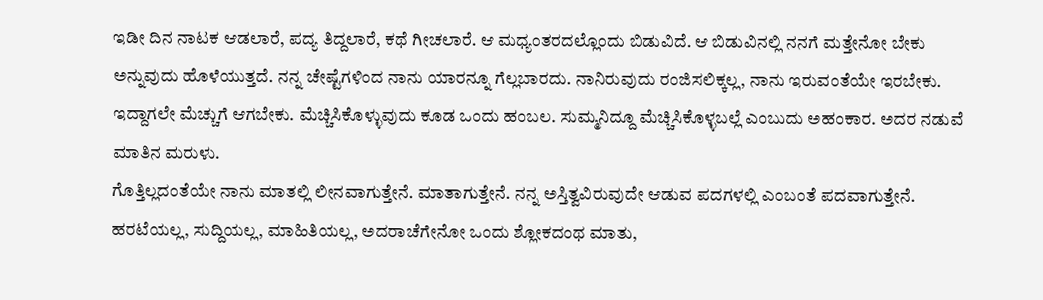ಇಡೀ ದಿನ ನಾಟಕ ಆಡಲಾರೆ, ಪದ್ಯ ತಿದ್ದಲಾರೆ, ಕಥೆ ಗೀಚಲಾರೆ. ಆ ಮಧ್ಯಂತರದಲ್ಲೊಂದು ಬಿಡುವಿದೆ. ಆ ಬಿಡುವಿನಲ್ಲಿ ನನಗೆ ಮತ್ತೇನೋ ಬೇಕು ಅನ್ನುವುದು ಹೊಳೆಯುತ್ತದೆ. ನನ್ನ ಚೇಷ್ಟೆಗಳಿಂದ ನಾನು ಯಾರನ್ನೂ ಗೆಲ್ಲಬಾರದು. ನಾನಿರುವುದು ರಂಜಿಸಲಿಕ್ಕಲ್ಲ, ನಾನು ಇರುವಂತೆಯೇ ಇರಬೇಕು. ಇದ್ದಾಗಲೇ ಮೆಚ್ಚುಗೆ ಆಗಬೇಕು. ಮೆಚ್ಚಿಸಿಕೊಳ್ಳುವುದು ಕೂಡ ಒಂದು ಹಂಬಲ. ಸುಮ್ಮನಿದ್ದೂ ಮೆಚ್ಚಿಸಿಕೊಳ್ಳಬಲ್ಲೆ ಎಂಬುದು ಅಹಂಕಾರ. ಅದರ ನಡುವೆ ಮಾತಿನ ಮರುಳು.
ಗೊತ್ತಿಲ್ಲದಂತೆಯೇ ನಾನು ಮಾತಲ್ಲಿ ಲೀನವಾಗುತ್ತೇನೆ. ಮಾತಾಗುತ್ತೇನೆ. ನನ್ನ ಅಸ್ತಿತ್ವವಿರುವುದೇ ಆಡುವ ಪದಗಳಲ್ಲಿ ಎಂಬಂತೆ ಪದವಾಗುತ್ತೇನೆ. ಹರಟೆಯಲ್ಲ, ಸುದ್ದಿಯಲ್ಲ, ಮಾಹಿತಿಯಲ್ಲ, ಅದರಾಚೆಗೇನೋ ಒಂದು ಶ್ಲೋಕದಂಥ ಮಾತು,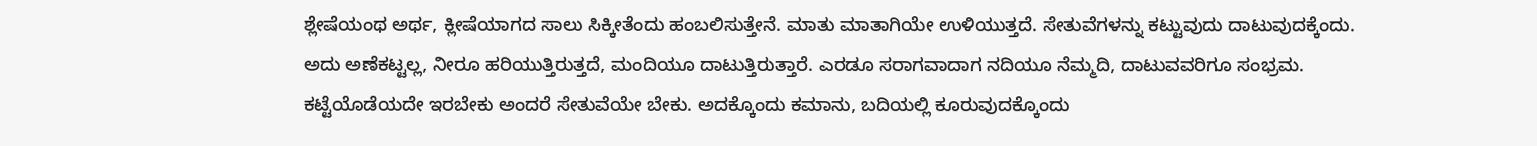ಶ್ಲೇಷೆಯಂಥ ಅರ್ಥ, ಕ್ಲೀಷೆಯಾಗದ ಸಾಲು ಸಿಕ್ಕೀತೆಂದು ಹಂಬಲಿಸುತ್ತೇನೆ. ಮಾತು ಮಾತಾಗಿಯೇ ಉಳಿಯುತ್ತದೆ. ಸೇತುವೆಗಳನ್ನು ಕಟ್ಟುವುದು ದಾಟುವುದಕ್ಕೆಂದು. ಅದು ಅಣೆಕಟ್ಟಲ್ಲ, ನೀರೂ ಹರಿಯುತ್ತಿರುತ್ತದೆ, ಮಂದಿಯೂ ದಾಟುತ್ತಿರುತ್ತಾರೆ. ಎರಡೂ ಸರಾಗವಾದಾಗ ನದಿಯೂ ನೆಮ್ಮದಿ, ದಾಟುವವರಿಗೂ ಸಂಭ್ರಮ.
ಕಟ್ಟೆಯೊಡೆಯದೇ ಇರಬೇಕು ಅಂದರೆ ಸೇತುವೆಯೇ ಬೇಕು. ಅದಕ್ಕೊಂದು ಕಮಾನು, ಬದಿಯಲ್ಲಿ ಕೂರುವುದಕ್ಕೊಂದು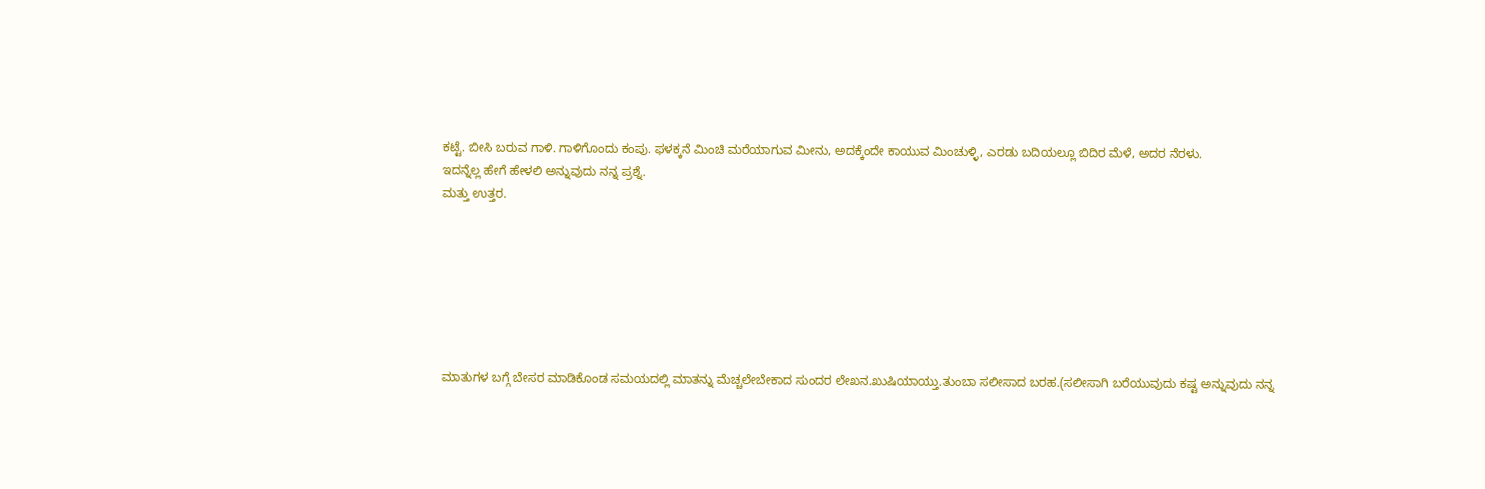ಕಟ್ಟೆ. ಬೀಸಿ ಬರುವ ಗಾಳಿ. ಗಾಳಿಗೊಂದು ಕಂಪು. ಫಳಕ್ಕನೆ ಮಿಂಚಿ ಮರೆಯಾಗುವ ಮೀನು, ಅದಕ್ಕೆಂದೇ ಕಾಯುವ ಮಿಂಚುಳ್ಳಿ, ಎರಡು ಬದಿಯಲ್ಲೂ ಬಿದಿರ ಮೆಳೆ, ಅದರ ನೆರಳು.
ಇದನ್ನೆಲ್ಲ ಹೇಗೆ ಹೇಳಲಿ ಅನ್ನುವುದು ನನ್ನ ಪ್ರಶ್ನೆ.
ಮತ್ತು ಉತ್ತರ.







ಮಾತುಗಳ ಬಗ್ಗೆ ಬೇಸರ ಮಾಡಿಕೊಂಡ ಸಮಯದಲ್ಲಿ ಮಾತನ್ನು ಮೆಚ್ಚಲೇಬೇಕಾದ ಸುಂದರ ಲೇಖನ.ಖುಷಿಯಾಯ್ತು.ತುಂಬಾ ಸಲೀಸಾದ ಬರಹ.(ಸಲೀಸಾಗಿ ಬರೆಯುವುದು ಕಷ್ಟ ಅನ್ನುವುದು ನನ್ನ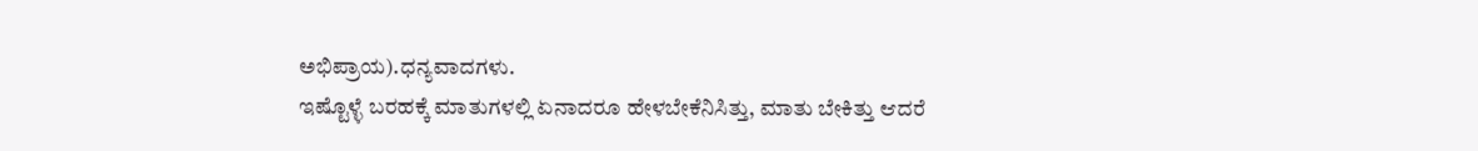ಅಭಿಪ್ರಾಯ).ಧನ್ಯವಾದಗಳು.
ಇಷ್ಟೊಳ್ಳೆ ಬರಹಕ್ಕೆ ಮಾತುಗಳಲ್ಲಿ ಏನಾದರೂ ಹೇಳಬೇಕೆನಿಸಿತ್ತು, ಮಾತು ಬೇಕಿತ್ತು ಆದರೆ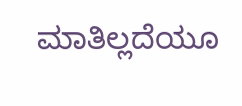ಮಾತಿಲ್ಲದೆಯೂ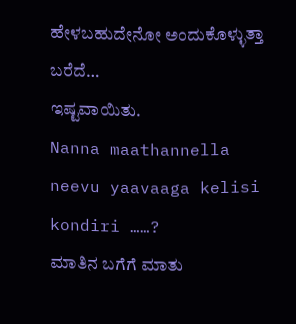ಹೇಳಬಹುದೇನೋ ಅಂದುಕೊಳ್ಳುತ್ತಾ ಬರೆದೆ…
ಇಷ್ಟವಾಯಿತು.
Nanna maathannella neevu yaavaaga kelisi kondiri ……?
ಮಾತಿನ ಬಗೆಗೆ ಮಾತು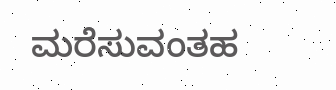ಮರೆಸುವಂತಹ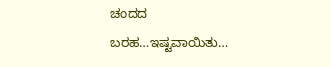ಚಂದದ ಬರಹ…ಇಷ್ಟವಾಯಿತು…